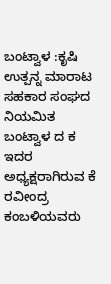ಬಂಟ್ವಾಳ :ಕೃಷಿ ಉತ್ಪನ್ನ ಮಾರಾಟ ಸಹಕಾರ ಸಂಘದ ನಿಯಮಿತ ಬಂಟ್ವಾಳ ದ ಕ ಇದರ ಅಧ್ಯಕ್ಷರಾಗಿರುವ ಕೆ ರವೀಂದ್ರ ಕಂಬಳಿಯವರು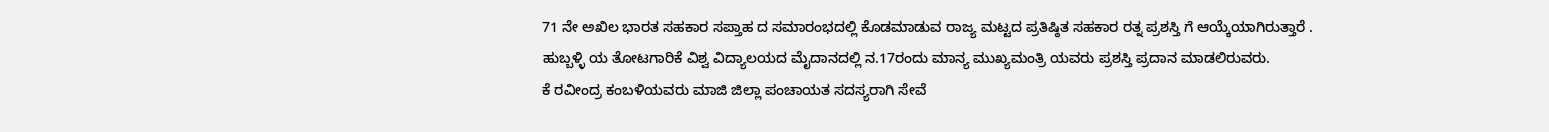71 ನೇ ಅಖಿಲ ಭಾರತ ಸಹಕಾರ ಸಪ್ತಾಹ ದ ಸಮಾರಂಭದಲ್ಲಿ ಕೊಡಮಾಡುವ ರಾಜ್ಯ ಮಟ್ಟದ ಪ್ರತಿಷ್ಠಿತ ಸಹಕಾರ ರತ್ನ ಪ್ರಶಸ್ತಿ ಗೆ ಆಯ್ಕೆಯಾಗಿರುತ್ತಾರೆ .
ಹುಬ್ಬಳ್ಳಿ ಯ ತೋಟಗಾರಿಕೆ ವಿಶ್ವ ವಿದ್ಯಾಲಯದ ಮೈದಾನದಲ್ಲಿ ನ.17ರಂದು ಮಾನ್ಯ ಮುಖ್ಯಮಂತ್ರಿ ಯವರು ಪ್ರಶಸ್ತಿ ಪ್ರದಾನ ಮಾಡಲಿರುವರು.
ಕೆ ರವೀಂದ್ರ ಕಂಬಳಿಯವರು ಮಾಜಿ ಜಿಲ್ಲಾ ಪಂಚಾಯತ ಸದಸ್ಯರಾಗಿ ಸೇವೆ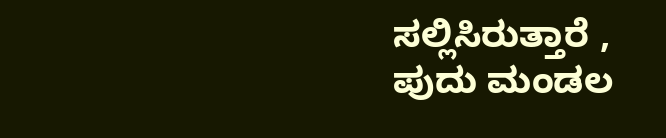ಸಲ್ಲಿಸಿರುತ್ತಾರೆ , ಪುದು ಮಂಡಲ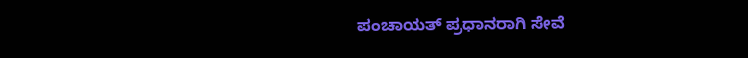ಪಂಚಾಯತ್ ಪ್ರಧಾನರಾಗಿ ಸೇವೆ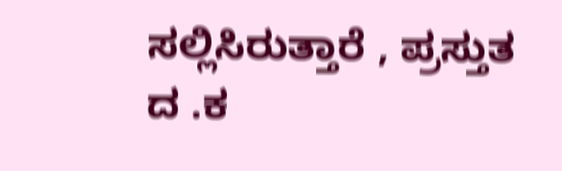ಸಲ್ಲಿಸಿರುತ್ತಾರೆ , ಪ್ರಸ್ತುತ ದ .ಕ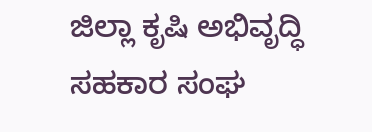ಜಿಲ್ಲಾ ಕೃಷಿ ಅಭಿವೃದ್ಧಿ ಸಹಕಾರ ಸಂಘ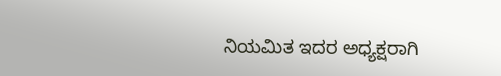ನಿಯಮಿತ ಇದರ ಅಧ್ಯಕ್ಷರಾಗಿ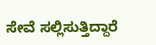ಸೇವೆ ಸಲ್ಲಿಸುತ್ತಿದ್ದಾರೆ